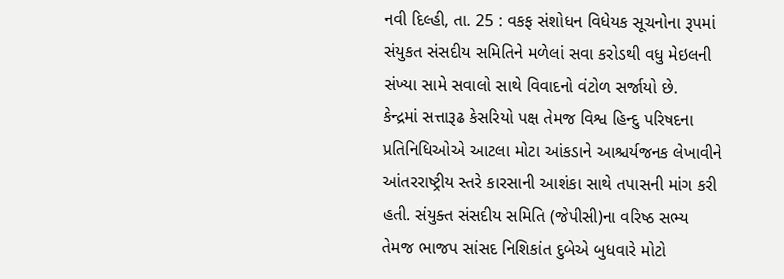નવી દિલ્હી, તા. 25 : વકફ સંશોધન વિધેયક સૂચનોના રૂપમાં સંયુકત સંસદીય સમિતિને મળેલાં સવા કરોડથી વધુ મેઇલની સંખ્યા સામે સવાલો સાથે વિવાદનો વંટોળ સર્જાયો છે.
કેન્દ્રમાં સત્તારૂઢ કેસરિયો પક્ષ તેમજ વિશ્વ હિન્દુ પરિષદના પ્રતિનિધિઓએ આટલા મોટા આંકડાને આશ્ચર્યજનક લેખાવીને આંતરરાષ્ટ્રીય સ્તરે કારસાની આશંકા સાથે તપાસની માંગ કરી હતી. સંયુક્ત સંસદીય સમિતિ (જેપીસી)ના વરિષ્ઠ સભ્ય તેમજ ભાજપ સાંસદ નિશિકાંત દુબેએ બુધવારે મોટો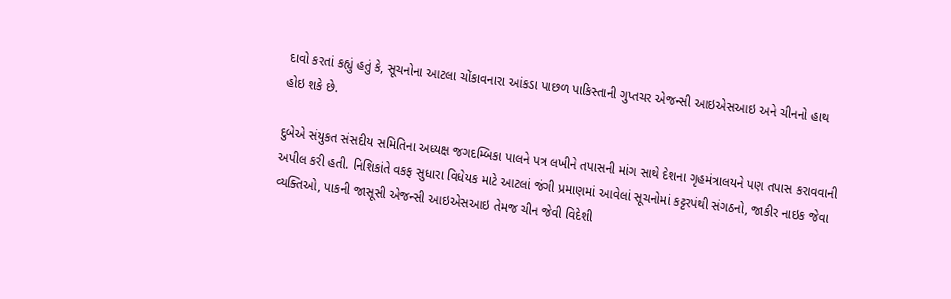દાવો કરતાં કહ્યું હતું કે, સૂચનોના આટલા ચોંકાવનારા આંકડા પાછળ પાકિસ્તાની ગુપ્તચર એજન્સી આઇએસઆઇ અને ચીનનો હાથ હોઇ શકે છે.

દુબેએ સંયુકત સંસદીય સમિતિના અધ્યક્ષ જગદમ્બિકા પાલને પત્ર લખીને તપાસની માંગ સાથે દેશના ગૃહમંત્રાલયને પણ તપાસ કરાવવાની અપીલ કરી હતી. નિશિકાંતે વકફ સુધારા વિધેયક માટે આટલાં જંગી પ્રમાણમાં આવેલાં સૂચનોમાં કટ્ટરપંથી સંગઠનો, જાકીર નાઇક જેવા વ્યક્તિઓ, પાકની જાસૂસી એજન્સી આઇએસઆઇ તેમજ ચીન જેવી વિદેશી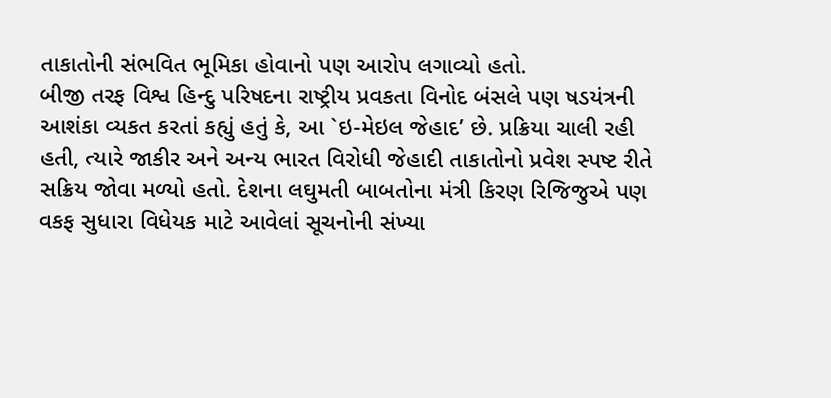તાકાતોની સંભવિત ભૂમિકા હોવાનો પણ આરોપ લગાવ્યો હતો.
બીજી તરફ વિશ્વ હિન્દુ પરિષદના રાષ્ટ્રીય પ્રવકતા વિનોદ બંસલે પણ ષડયંત્રની આશંકા વ્યકત કરતાં કહ્યું હતું કે, આ `ઇ-મેઇલ જેહાદ’ છે. પ્રક્રિયા ચાલી રહી હતી, ત્યારે જાકીર અને અન્ય ભારત વિરોધી જેહાદી તાકાતોનો પ્રવેશ સ્પષ્ટ રીતે સક્રિય જોવા મળ્યો હતો. દેશના લઘુમતી બાબતોના મંત્રી કિરણ રિજિજુએ પણ વકફ સુધારા વિધેયક માટે આવેલાં સૂચનોની સંખ્યા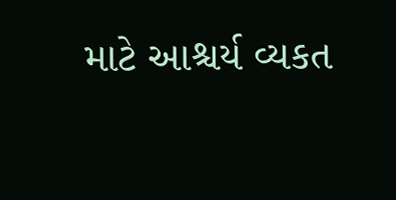માટે આશ્ચર્ય વ્યકત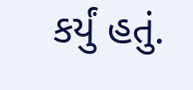કર્યું હતું.